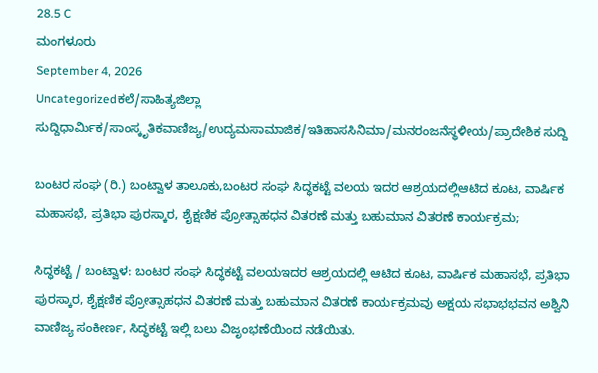28.5 C
ಮಂಗಳೂರು
September 4, 2026
Uncategorizedಕಲೆ/ಸಾಹಿತ್ಯಜಿಲ್ಲಾ ಸುದ್ದಿಧಾರ್ಮಿಕ/ಸಾಂಸ್ಕೃತಿಕವಾಣಿಜ್ಯ/ಉದ್ಯಮಸಾಮಾಜಿಕ/ಇತಿಹಾಸಸಿನಿಮಾ/ಮನರಂಜನೆಸ್ಥಳೀಯ/ಪ್ರಾದೇಶಿಕ ಸುದ್ದಿ

ಬಂಟರ ಸಂಘ (ರಿ.) ಬಂಟ್ವಾಳ ತಾಲೂಕು,ಬಂಟರ ಸಂಘ ಸಿದ್ಧಕಟ್ಟೆ ವಲಯ ಇದರ ಆಶ್ರಯದಲ್ಲಿಆಟಿದ ಕೂಟ, ವಾರ್ಷಿಕ ಮಹಾಸಭೆ, ಪ್ರತಿಭಾ ಪುರಸ್ಕಾರ, ಶೈಕ್ಷಣಿಕ ಪ್ರೋತ್ಸಾಹಧನ ವಿತರಣೆ ಮತ್ತು ಬಹುಮಾನ ವಿತರಣೆ ಕಾರ್ಯಕ್ರಮ;

ಸಿದ್ಧಕಟ್ಟೆ / ಬಂಟ್ವಾಳ: ಬಂಟರ ಸಂಘ ಸಿದ್ಧಕಟ್ಟೆ ವಲಯಇದರ ಆಶ್ರಯದಲ್ಲಿ ಆಟಿದ ಕೂಟ, ವಾರ್ಷಿಕ ಮಹಾಸಭೆ, ಪ್ರತಿಭಾ ಪುರಸ್ಕಾರ, ಶೈಕ್ಷಣಿಕ ಪ್ರೋತ್ಸಾಹಧನ ವಿತರಣೆ ಮತ್ತು ಬಹುಮಾನ ವಿತರಣೆ ಕಾರ್ಯಕ್ರಮವು ಅಕ್ಷಯ ಸಭಾಭಭವನ ಅಶ್ವಿನಿ ವಾಣಿಜ್ಯ ಸಂಕೀರ್ಣ, ಸಿದ್ಧಕಟ್ಟೆ ಇಲ್ಲಿ ಬಲು ವಿಜೃಂಭಣೆಯಿಂದ ನಡೆಯಿತು.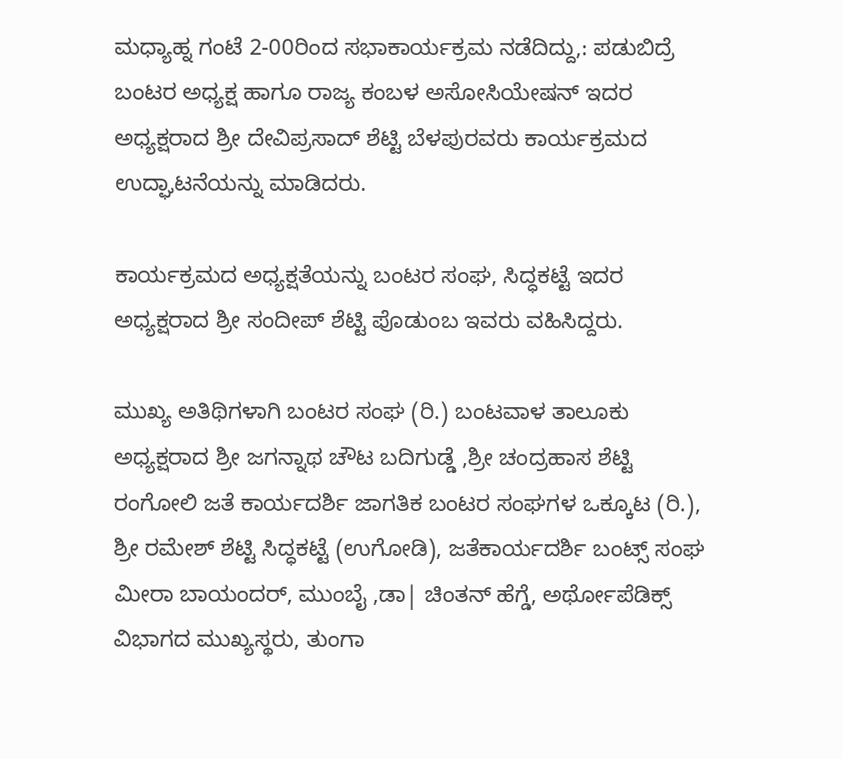ಮಧ್ಯಾಹ್ನ ಗಂಟೆ 2-00ರಿಂದ ಸಭಾಕಾರ್ಯಕ್ರಮ ನಡೆದಿದ್ದು,: ಪಡುಬಿದ್ರೆ ಬಂಟರ ಅಧ್ಯಕ್ಷ ಹಾಗೂ ರಾಜ್ಯ ಕಂಬಳ ಅಸೋಸಿಯೇಷನ್ ಇದರ ಅಧ್ಯಕ್ಷರಾದ ಶ್ರೀ ದೇವಿಪ್ರಸಾದ್ ಶೆಟ್ಟಿ ಬೆಳಪುರವರು ಕಾರ್ಯಕ್ರಮದ ಉದ್ಘಾಟನೆಯನ್ನು ಮಾಡಿದರು.

ಕಾರ್ಯಕ್ರಮದ ಅಧ್ಯಕ್ಷತೆಯನ್ನು ಬಂಟರ ಸಂಘ, ಸಿದ್ಧಕಟ್ಟೆ ಇದರ ಅಧ್ಯಕ್ಷರಾದ ಶ್ರೀ ಸಂದೀಪ್ ಶೆಟ್ಟಿ ಪೊಡುಂಬ ಇವರು ವಹಿಸಿದ್ದರು.

ಮುಖ್ಯ ಅತಿಥಿಗಳಾಗಿ ಬಂಟರ ಸಂಘ (ರಿ.) ಬಂಟವಾಳ ತಾಲೂಕು ಅಧ್ಯಕ್ಷರಾದ ಶ್ರೀ ಜಗನ್ನಾಥ ಚೌಟ ಬದಿಗುಡ್ಡೆ ,ಶ್ರೀ ಚಂದ್ರಹಾಸ ಶೆಟ್ಟಿ ರಂಗೋಲಿ ಜತೆ ಕಾರ್ಯದರ್ಶಿ ಜಾಗತಿಕ ಬಂಟರ ಸಂಘಗಳ ಒಕ್ಕೂಟ (ರಿ.), ಶ್ರೀ ರಮೇಶ್ ಶೆಟ್ಟಿ ಸಿದ್ಧಕಟ್ಟೆ (ಉಗೋಡಿ), ಜತೆಕಾರ್ಯದರ್ಶಿ ಬಂಟ್ಸ್ ಸಂಘ ಮೀರಾ ಬಾಯಂದರ್, ಮುಂಬೈ ,ಡಾ| ಚಿಂತನ್ ಹೆಗ್ಡೆ, ಅರ್ಥೋಪೆಡಿಕ್ಸ್ ವಿಭಾಗದ ಮುಖ್ಯಸ್ಥರು, ತುಂಗಾ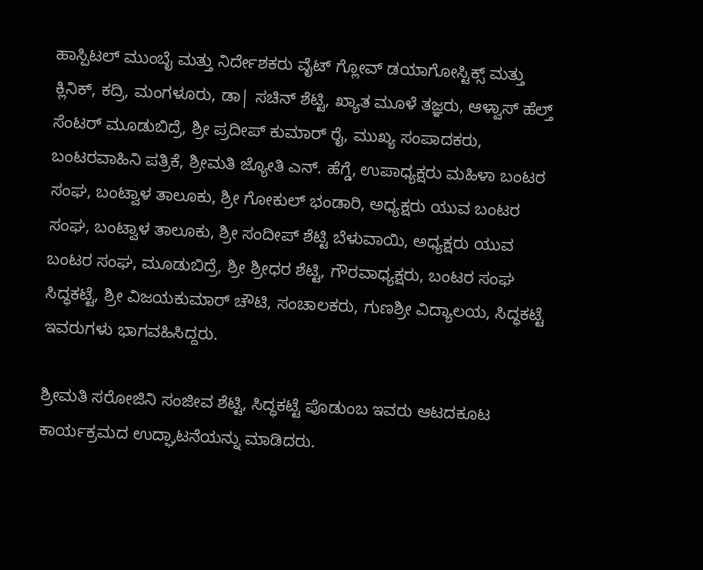ಹಾಸ್ಪಿಟಲ್ ಮುಂಬೈ ಮತ್ತು ನಿರ್ದೇಶಕರು ವೈಟ್ ಗ್ಲೋವ್ ಡಯಾಗೋಸ್ಟಿಕ್ಸ್ ಮತ್ತು ಕ್ಲಿನಿಕ್, ಕದ್ರಿ, ಮಂಗಳೂರು, ಡಾ| ಸಚಿನ್ ಶೆಟ್ಟಿ, ಖ್ಯಾತ ಮೂಳೆ ತಜ್ಞರು, ಆಳ್ವಾಸ್ ಹೆಲ್ತ್ ಸೆಂಟರ್ ಮೂಡುಬಿದ್ರೆ, ಶ್ರೀ ಪ್ರದೀಪ್‌ ಕುಮಾರ್ ರೈ, ಮುಖ್ಯ ಸಂಪಾದಕರು, ಬಂಟರವಾಹಿನಿ ಪತ್ರಿಕೆ, ಶ್ರೀಮತಿ ಜ್ಯೋತಿ ಎನ್. ಹೆಗ್ಡೆ, ಉಪಾಧ್ಯಕ್ಷರು ಮಹಿಳಾ ಬಂಟರ ಸಂಘ, ಬಂಟ್ವಾಳ ತಾಲೂಕು, ಶ್ರೀ ಗೋಕುಲ್ ಭಂಡಾರಿ, ಅಧ್ಯಕ್ಷರು ಯುವ ಬಂಟರ ಸಂಘ, ಬಂಟ್ವಾಳ ತಾಲೂಕು, ಶ್ರೀ ಸಂದೀಪ್ ಶೆಟ್ಟಿ ಬೆಳುವಾಯಿ, ಅಧ್ಯಕ್ಷರು ಯುವ ಬಂಟರ ಸಂಘ, ಮೂಡುಬಿದ್ರೆ, ಶ್ರೀ ಶ್ರೀಧರ ಶೆಟ್ಟಿ, ಗೌರವಾಧ್ಯಕ್ಷರು, ಬಂಟರ ಸಂಘ ಸಿದ್ಧಕಟ್ಟೆ, ಶ್ರೀ ವಿಜಯಕುಮಾ‌ರ್ ಚೌಟಿ, ಸಂಚಾಲಕರು, ಗುಣಶ್ರೀ ವಿದ್ಯಾಲಯ, ಸಿದ್ಧಕಟ್ಟೆ ಇವರುಗಳು ಭಾಗವಹಿಸಿದ್ದರು.

ಶ್ರೀಮತಿ ಸರೋಜಿನಿ ಸಂಜೀವ ಶೆಟ್ಟಿ, ಸಿದ್ಧಕಟ್ಟೆ ಪೊಡುಂಬ ಇವರು ಆಟದಕೂಟ ಕಾರ್ಯಕ್ರಮದ ಉದ್ಘಾಟನೆಯನ್ನು ಮಾಡಿದರು.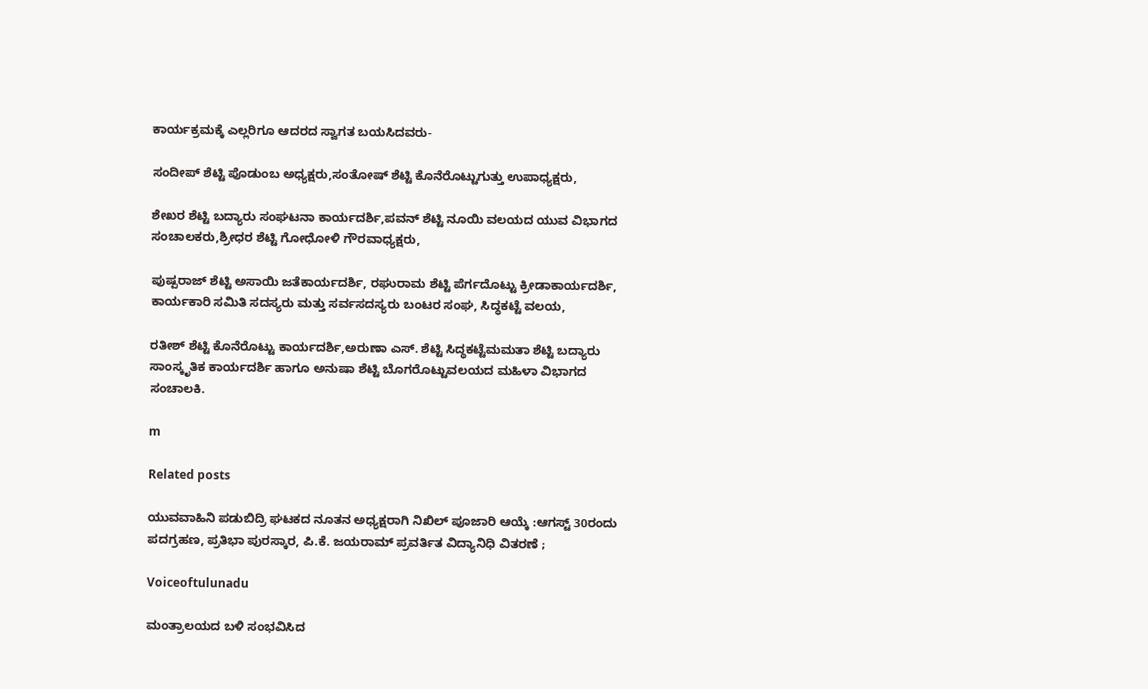ಕಾರ್ಯಕ್ರಮಕ್ಕೆ ಎಲ್ಲರಿಗೂ ಆದರದ ಸ್ವಾಗತ ಬಯಸಿದವರು-

ಸಂದೀಪ್ ಶೆಟ್ಟಿ ಪೊಡುಂಬ ಅಧ್ಯಕ್ಷರು,ಸಂತೋಷ್ ಶೆಟ್ಟಿ ಕೊನೆರೊಟ್ಟುಗುತ್ತು ಉಪಾಧ್ಯಕ್ಷರು,

ಶೇಖರ ಶೆಟ್ಟಿ ಬದ್ಯಾರು ಸಂಘಟನಾ ಕಾರ್ಯದರ್ಶಿ,ಪವನ್ ಶೆಟ್ಟಿ ನೂಯಿ ವಲಯದ ಯುವ ವಿಭಾಗದ ಸಂಚಾಲಕರು,ಶ್ರೀಧರ ಶೆಟ್ಟಿ ಗೋಧೋಳಿ ಗೌರವಾಧ್ಯಕ್ಷರು,

ಪುಷ್ಪರಾಜ್ ಶೆಟ್ಟಿ ಅಸಾಯಿ ಜತೆಕಾರ್ಯದರ್ಶಿ, ರಘುರಾಮ ಶೆಟ್ಟಿ ಪೆರ್ಗದೊಟ್ಟು ಕ್ರೀಡಾಕಾರ್ಯದರ್ಶಿ, ಕಾರ್ಯಕಾರಿ ಸಮಿತಿ ಸದಸ್ಯರು ಮತ್ತು ಸರ್ವಸದಸ್ಯರು ಬಂಟರ ಸಂಘ, ಸಿದ್ಧಕಟ್ಟೆ ವಲಯ,

ರತೀಶ್ ಶೆಟ್ಟಿ ಕೊನೆರೊಟ್ಟು ಕಾರ್ಯದರ್ಶಿ,ಅರುಣಾ ಎಸ್. ಶೆಟ್ಟಿ ಸಿದ್ಧಕಟ್ಟೆಮಮತಾ ಶೆಟ್ಟಿ ಬದ್ಯಾರು ಸಾಂಸ್ಕೃತಿಕ ಕಾರ್ಯದರ್ಶಿ ಹಾಗೂ ಅನುಷಾ ಶೆಟ್ಟಿ ಬೊಗರೊಟ್ಟುವಲಯದ ಮಹಿಳಾ ವಿಭಾಗದ ಸಂಚಾಲಕಿ.

m

Related posts

ಯುವವಾಹಿನಿ ಪಡುಬಿದ್ರಿ ಘಟಕದ ನೂತನ ಅಧ್ಯಕ್ಷರಾಗಿ ನಿಖಿಲ್ ಪೂಜಾರಿ ಆಯ್ಕೆ :ಆಗಸ್ಟ್ 30ರಂದು ಪದಗ್ರಹಣ, ಪ್ರತಿಭಾ ಪುರಸ್ಕಾರ, ಪಿ.ಕೆ. ಜಯರಾಮ್ ಪ್ರವರ್ತಿತ ವಿದ್ಯಾನಿಧಿ ವಿತರಣೆ ;

Voiceoftulunadu

ಮಂತ್ರಾಲಯದ ಬಳಿ ಸಂಭವಿಸಿದ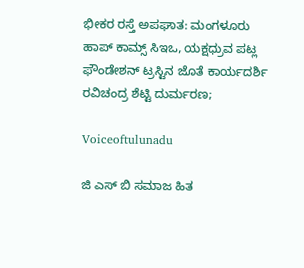ಭೀಕರ ರಸ್ತೆ ಅಪಘಾತ: ಮಂಗಳೂರು ಹಾಪ್ ಕಾಮ್ಸ್ ಸಿಇಒ, ಯಕ್ಷಧ್ರುವ ಪಟ್ಲ ಫೌಂಡೇಶನ್ ಟ್ರಸ್ಟಿನ ಜೊತೆ ಕಾರ್ಯದರ್ಶಿ ರವಿಚಂದ್ರ ಶೆಟ್ಟಿ ದುರ್ಮರಣ;

Voiceoftulunadu

ಜಿ ಎಸ್ ಬಿ ಸಮಾಜ ಹಿತ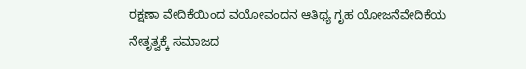ರಕ್ಷಣಾ ವೇದಿಕೆಯಿಂದ ವಯೋವಂದನ ಆತಿಥ್ಯ ಗೃಹ ಯೋಜನೆವೇದಿಕೆಯ ನೇತೃತ್ವಕ್ಕೆ ಸಮಾಜದ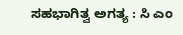ಸಹಭಾಗಿತ್ವ ಅಗತ್ಯ : ಸಿ ಎಂ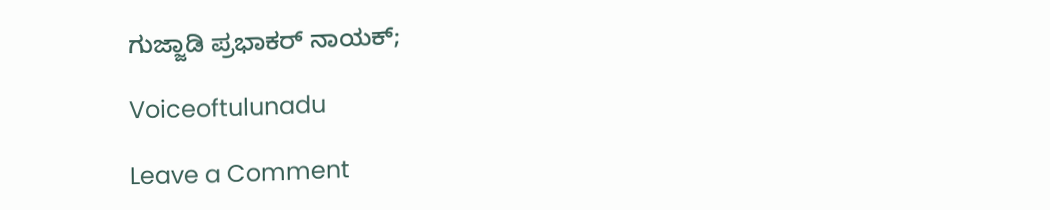ಗುಜ್ಜಾಡಿ ಪ್ರಭಾಕರ್ ನಾಯಕ್;

Voiceoftulunadu

Leave a Comment